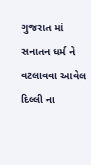ગુજરાત માં સનાતન ધર્મ ને વટલાવવા આવેલ દિલ્લી ના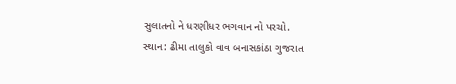સુલાતનો ને ધરણીધર ભગવાન નો પરચો.
સ્થાન: ઢીમા તાલુકો વાવ બનાસકાંઠા ગુજરાત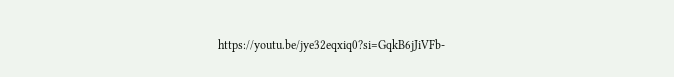https://youtu.be/jye32eqxiq0?si=GqkB6jJiVFb-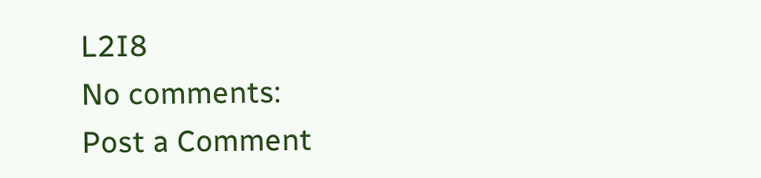L2I8
No comments:
Post a Comment